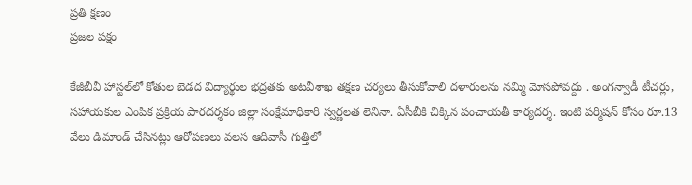ప్రతి క్షణం
ప్రజల పక్షం

కేజీబీవీ హాస్టల్‌లో కోతుల బెడద విద్యార్థుల భద్రతకు అటవీశాఖ తక్షణ చర్యలు తీసుకోవాలి దళారులను నమ్మి మోసపోవద్దు . అంగన్వాడీ టీచర్లు, సహాయకుల ఎంపిక ప్రక్రియ పారదర్శకం జిల్లా సంక్షేమాధికారి స్వర్ణలత లెనినా. ఏసీబీకి చిక్కిన పంచాయతీ కార్యదర్శ. ఇంటి పర్మిషన్ కోసం రూ.13 వేలు డిమాండ్ చేసినట్లు ఆరోపణలు వలస ఆదివాసీ గుత్తిలో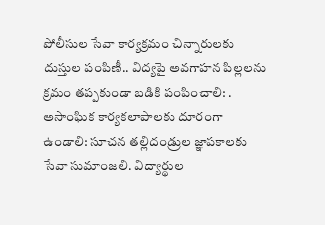పోలీసుల సేవా కార్యక్రమం చిన్నారులకు దుస్తుల పంపిణీ.. విద్యపై అవగాహన పిల్లలను క్రమం తప్పకుండా బడికి పంపించాలి: . అసాంఘిక కార్యకలాపాలకు దూరంగా ఉండాలి: సూచన తల్లిదండ్రుల జ్ఞాపకాలకు సేవా సుమాంజలి. విద్యార్థుల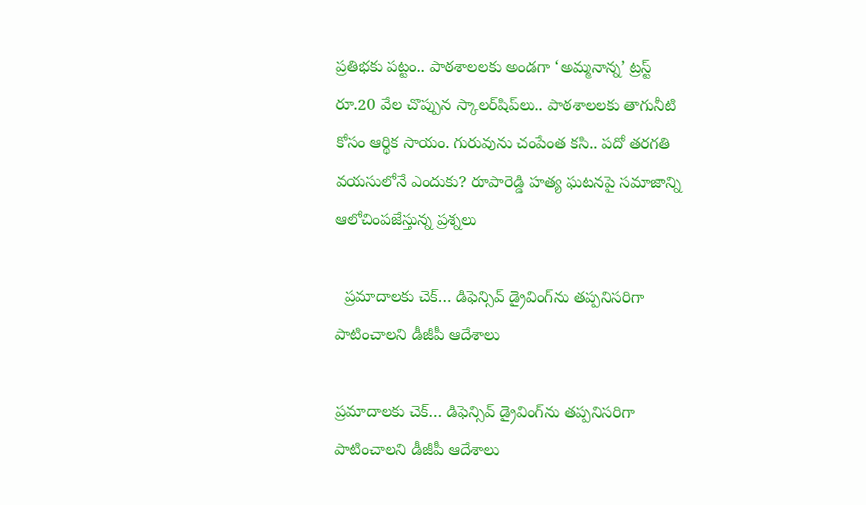ప్రతిభకు పట్టం.. పాఠశాలలకు అండగా ‘అమ్మనాన్న’ ట్రస్ట్ రూ.20 వేల చొప్పున స్కాలర్‌షిప్‌లు.. పాఠశాలలకు తాగునీటి కోసం ఆర్థిక సాయం. గురువును చంపేంత కసి.. పదో తరగతి వయసులోనే ఎందుకు? రూపారెడ్డి హత్య ఘటనపై సమాజాన్ని ఆలోచింపజేస్తున్న ప్రశ్నలు

  ప్రమాదాలకు చెక్… డిఫెన్సివ్ డ్రైవింగ్‌ను తప్పనిసరిగా పాటించాలని డీజీపీ ఆదేశాలు

ప్రమాదాలకు చెక్… డిఫెన్సివ్ డ్రైవింగ్‌ను తప్పనిసరిగా పాటించాలని డీజీపీ ఆదేశాలు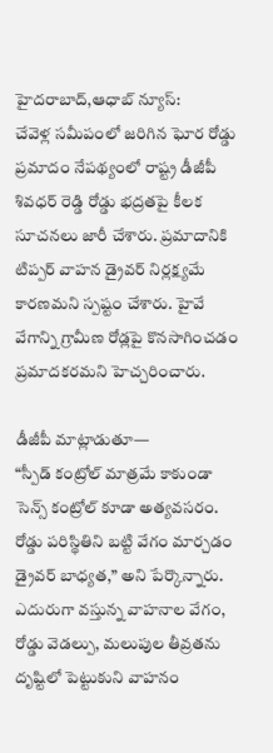హైదరాబాద్,ఆధాబ్ న్యూస్:
చేవెళ్ల సమీపంలో జరిగిన ఘోర రోడ్డు ప్రమాదం నేపథ్యంలో రాష్ట్ర డీజీపీ శివధర్ రెడ్డి రోడ్డు భద్రతపై కీలక సూచనలు జారీ చేశారు. ప్రమాదానికి టిప్పర్ వాహన డ్రైవర్ నిర్లక్ష్యమే కారణమని స్పష్టం చేశారు. హైవే వేగాన్ని గ్రామీణ రోడ్లపై కొనసాగించడం ప్రమాదకరమని హెచ్చరించారు.

డీజీపీ మాట్లాడుతూ—
“స్పీడ్ కంట్రోల్ మాత్రమే కాకుండా సెన్స్ కంట్రోల్ కూడా అత్యవసరం. రోడ్డు పరిస్థితిని బట్టి వేగం మార్చడం డ్రైవర్ బాధ్యత,” అని పేర్కొన్నారు. ఎదురుగా వస్తున్న వాహనాల వేగం, రోడ్డు వెడల్పు, మలుపుల తీవ్రతను దృష్టిలో పెట్టుకుని వాహనం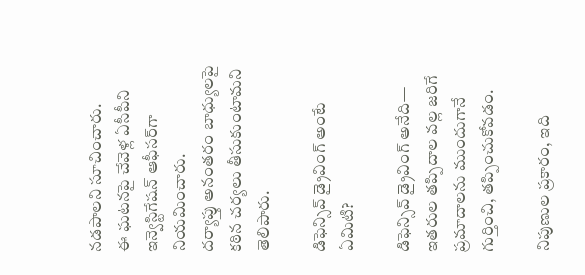నడపాలని సూచించారు.
ఈ ఘటనపై చేవెళ్ల ఏసీపీని ఇన్వెస్టిగేషన్ ఆఫీసర్‌గా నియమించారు.
దర్యాప్తు అనంతరం బాధ్యులపై కఠిన చర్యలు తీసుకుంటామని తెలిపారు.

డిఫెన్సివ్ డ్రైవింగ్ అంటే ఏమిటి?

డిఫెన్సివ్ డ్రైవింగ్ అనేది—
ఇతరుల తప్పిదాల వల్ల జరిగే ప్రమాదాలను ముందుగానే గుర్తించి, తప్పించుకోవడం.

నిపుణుల ప్రకారం, ఇది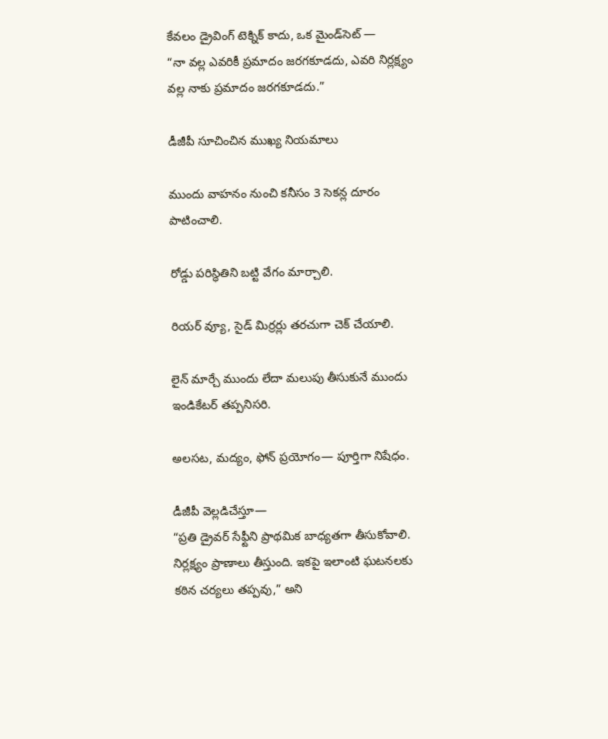కేవలం డ్రైవింగ్ టెక్నిక్ కాదు, ఒక మైండ్‌సెట్ —
“నా వల్ల ఎవరికీ ప్రమాదం జరగకూడదు, ఎవరి నిర్లక్ష్యం వల్ల నాకు ప్రమాదం జరగకూడదు.”

డీజీపీ సూచించిన ముఖ్య నియమాలు

ముందు వాహనం నుంచి కనీసం 3 సెకన్ల దూరం పాటించాలి.

రోడ్డు పరిస్థితిని బట్టి వేగం మార్చాలి.

రియర్ వ్యూ, సైడ్ మిర్రర్లు తరచుగా చెక్ చేయాలి.

లైన్ మార్చే ముందు లేదా మలుపు తీసుకునే ముందు ఇండికేటర్ తప్పనిసరి.

అలసట, మద్యం, ఫోన్‌ ప్రయోగం— పూర్తిగా నిషేధం.

డీజీపీ వెల్లడిచేస్తూ—
“ప్రతి డ్రైవర్ సేఫ్టీని ప్రాథమిక బాధ్యతగా తీసుకోవాలి. నిర్లక్ష్యం ప్రాణాలు తీస్తుంది. ఇకపై ఇలాంటి ఘటనలకు కఠిన చర్యలు తప్పవు,” అని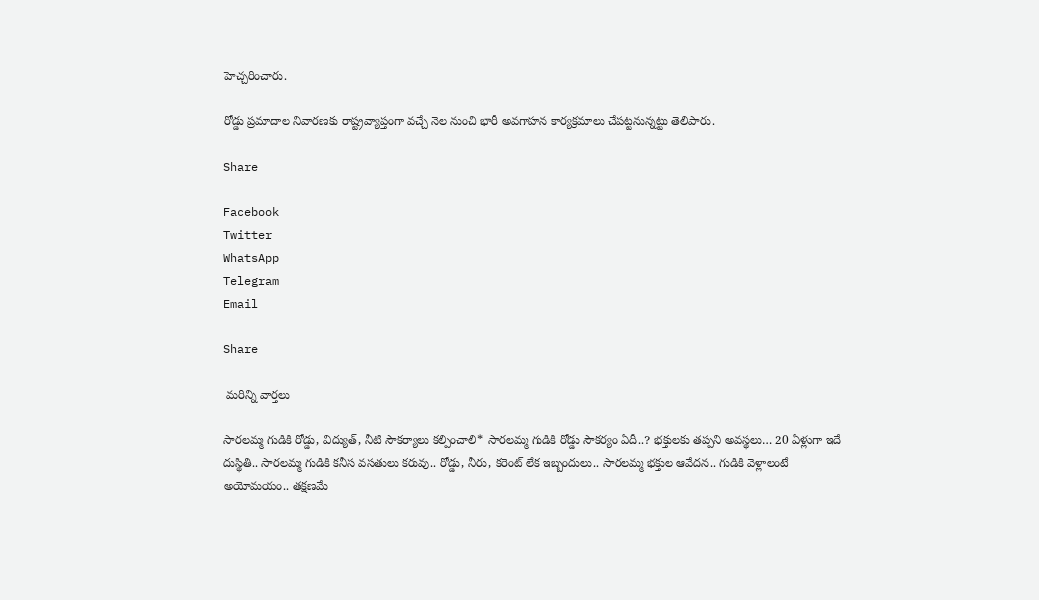హెచ్చరించారు.

రోడ్డు ప్రమాదాల నివారణకు రాష్ట్రవ్యాప్తంగా వచ్చే నెల నుంచి భారీ అవగాహన కార్యక్రమాలు చేపట్టనున్నట్టు తెలిపారు.

Share

Facebook
Twitter
WhatsApp
Telegram
Email

Share

 మరిన్ని వార్తలు

సారలమ్మ గుడికి రోడ్డు, విద్యుత్, నీటి సౌకర్యాలు కల్పించాలి* సారలమ్మ గుడికి రోడ్డు సౌకర్యం ఏదీ..? భక్తులకు తప్పని అవస్థలు… 20 ఏళ్లుగా ఇదే దుస్థితి.. సారలమ్మ గుడికి కనీస వసతులు కరువు.. రోడ్డు, నీరు, కరెంట్ లేక ఇబ్బందులు.. సారలమ్మ భక్తుల ఆవేదన.. గుడికి వెళ్లాలంటే అయోమయం.. తక్షణమే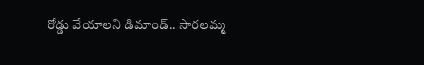రోడ్డు వేయాలని డిమాండ్.. సారలమ్మ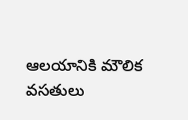ఆలయానికి మౌలిక వసతులు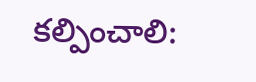కల్పించాలి: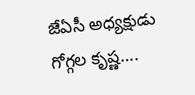జేఏసీ అధ్యక్షుడు గోగ్గల కృష్ణ….